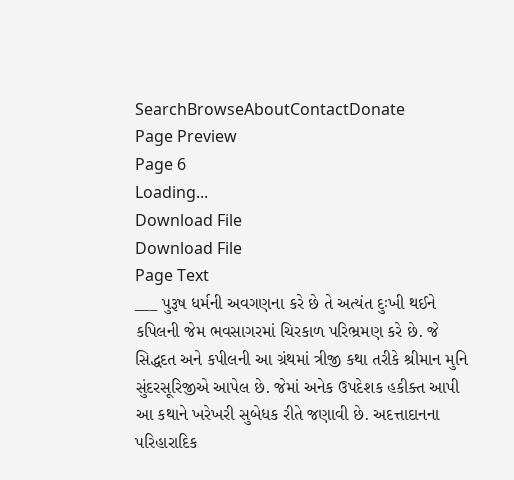SearchBrowseAboutContactDonate
Page Preview
Page 6
Loading...
Download File
Download File
Page Text
___ પુરૂષ ધર્મની અવગણના કરે છે તે અત્યંત દુઃખી થઈને કપિલની જેમ ભવસાગરમાં ચિરકાળ પરિભ્રમણ કરે છે. જે સિદ્ધદત અને કપીલની આ ગ્રંથમાં ત્રીજી કથા તરીકે શ્રીમાન મુનિ સુંદરસૂરિજીએ આપેલ છે. જેમાં અનેક ઉપદેશક હકીક્ત આપી આ કથાને ખરેખરી સુબેધક રીતે જણાવી છે. અદત્તાદાનના પરિહારાદિક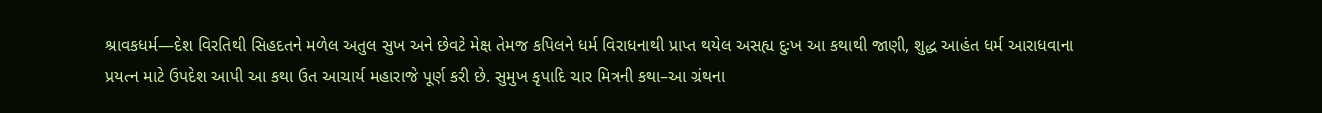શ્રાવકધર્મ—દેશ વિરતિથી સિહદતને મળેલ અતુલ સુખ અને છેવટે મેક્ષ તેમજ કપિલને ધર્મ વિરાધનાથી પ્રાપ્ત થયેલ અસહ્ય દુઃખ આ કથાથી જાણી, શુદ્ધ આહંત ધર્મ આરાધવાના પ્રયત્ન માટે ઉપદેશ આપી આ કથા ઉત આચાર્ય મહારાજે પૂર્ણ કરી છે. સુમુખ કૃપાદિ ચાર મિત્રની કથા–આ ગ્રંથના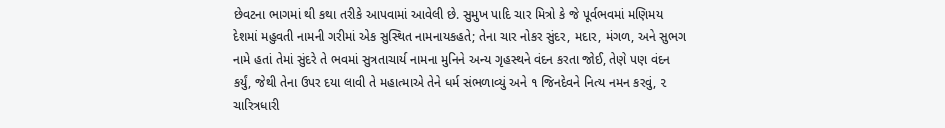છેવટના ભાગમાં થી કથા તરીકે આપવામાં આવેલી છે. સુમુખ પાદિ ચાર મિત્રો કે જે પૂર્વભવમાં મણિમય દેશમાં મહુવતી નામની ગરીમાં એક સુસ્થિત નામનાયકહતે; તેના ચાર નોકર સુંદર, મદાર, મંગળ, અને સુભગ નામે હતાં તેમાં સુંદરે તે ભવમાં સુત્રતાચાર્ય નામના મુનિને અન્ય ગૃહસ્થને વંદન કરતા જોઈ, તેણે પણ વંદન કર્યું, જેથી તેના ઉપર દયા લાવી તે મહાત્માએ તેને ધર્મ સંભળાવ્યું અને ૧ જિનદેવને નિત્ય નમન કરવું, ૨ ચારિત્રધારી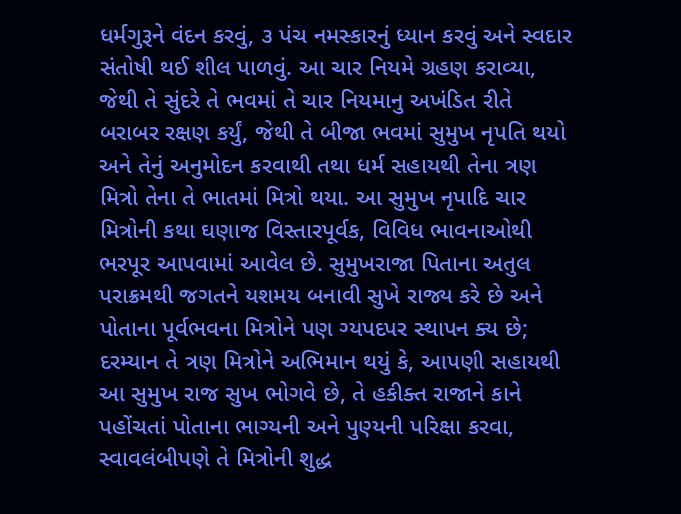ધર્મગુરૂને વંદન કરવું, ૩ પંચ નમસ્કારનું ધ્યાન કરવું અને સ્વદાર સંતોષી થઈ શીલ પાળવું. આ ચાર નિયમે ગ્રહણ કરાવ્યા, જેથી તે સુંદરે તે ભવમાં તે ચાર નિયમાનુ અખંડિત રીતે બરાબર રક્ષણ કર્યું, જેથી તે બીજા ભવમાં સુમુખ નૃપતિ થયો અને તેનું અનુમોદન કરવાથી તથા ધર્મ સહાયથી તેના ત્રણ મિત્રો તેના તે ભાતમાં મિત્રો થયા. આ સુમુખ નૃપાદિ ચાર મિત્રોની કથા ઘણાજ વિસ્તારપૂર્વક, વિવિધ ભાવનાઓથી ભરપૂર આપવામાં આવેલ છે. સુમુખરાજા પિતાના અતુલ પરાક્રમથી જગતને યશમય બનાવી સુખે રાજ્ય કરે છે અને પોતાના પૂર્વભવના મિત્રોને પણ ગ્યપદપર સ્થાપન ક્ય છે; દરમ્યાન તે ત્રણ મિત્રોને અભિમાન થયું કે, આપણી સહાયથી આ સુમુખ રાજ સુખ ભોગવે છે, તે હકીક્ત રાજાને કાને પહોંચતાં પોતાના ભાગ્યની અને પુણ્યની પરિક્ષા કરવા, સ્વાવલંબીપણે તે મિત્રોની શુદ્ધ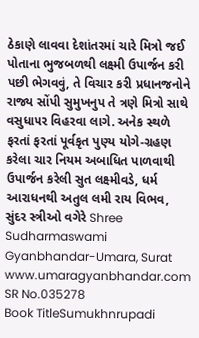ઠેકાણે લાવવા દેશાંતરમાં ચારે મિત્રો જઈ પોતાના ભુજબળથી લક્ષ્મી ઉપાર્જન કરી પછી ભેગવવું, તે વિચાર કરી પ્રધાનજનોને રાજ્ય સોંપી સુમુખનુપ તે ત્રણે મિત્રો સાથે વસુધા૫ર વિહરવા લાગે. અનેક સ્થળે ફરતાં ફરતાં પૂર્વકૃત પુણ્ય યોગે-ગ્રહણ કરેલા ચાર નિયમ અબાધિત પાળવાથી ઉપાર્જન કરેલી સુત લક્ષ્મીવડે, ધર્મ આરાધનથી અતુલ લમી રાય વિભવ, સુંદર સ્ત્રીઓ વગેરે Shree Sudharmaswami Gyanbhandar-Umara, Surat www.umaragyanbhandar.com
SR No.035278
Book TitleSumukhnrupadi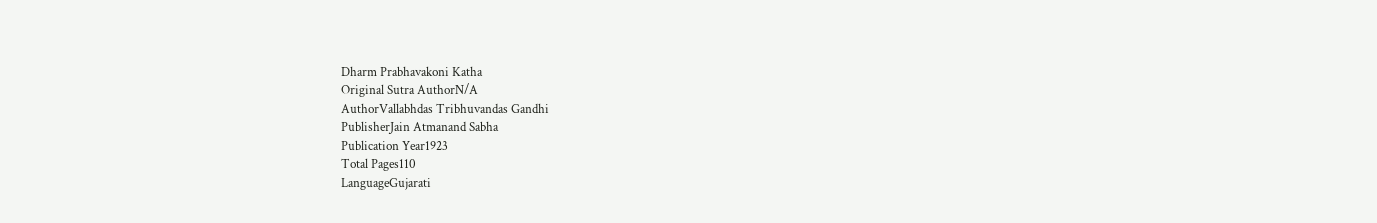Dharm Prabhavakoni Katha
Original Sutra AuthorN/A
AuthorVallabhdas Tribhuvandas Gandhi
PublisherJain Atmanand Sabha
Publication Year1923
Total Pages110
LanguageGujarati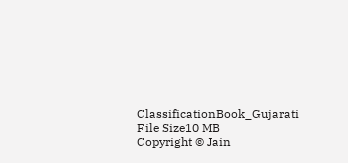ClassificationBook_Gujarati
File Size10 MB
Copyright © Jain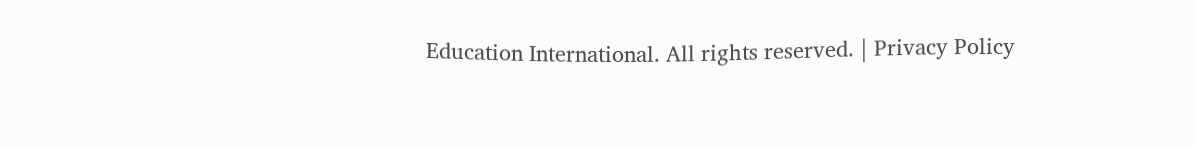Education International. All rights reserved. | Privacy Policy